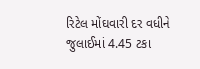રિટેલ મોંઘવારી દર વધીને જુલાઈમાં 4.45 ટકા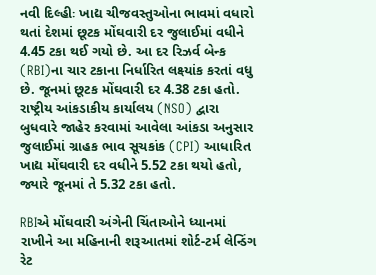નવી દિલ્હીઃ ખાદ્ય ચીજવસ્તુઓના ભાવમાં વધારો થતાં દેશમાં છૂટક મોંઘવારી દર જુલાઈમાં વધીને 4.45 ટકા થઈ ગયો છે. આ દર રિઝર્વ બેન્ક (RBI)ના ચાર ટકાના નિર્ધારિત લક્ષ્યાંક કરતાં વધુ છે. જૂનમાં છૂટક મોંઘવારી દર 4.38 ટકા હતો. રાષ્ટ્રીય આંકડાકીય કાર્યાલય (NSO) દ્વારા બુધવારે જાહેર કરવામાં આવેલા આંકડા અનુસાર જુલાઈમાં ગ્રાહક ભાવ સૂચકાંક (CPI) આધારિત ખાદ્ય મોંઘવારી દર વધીને 5.52 ટકા થયો હતો, જ્યારે જૂનમાં તે 5.32 ટકા હતો.

RBIએ મોંઘવારી અંગેની ચિંતાઓને ધ્યાનમાં રાખીને આ મહિનાની શરૂઆતમાં શોર્ટ-ટર્મ લેન્ડિંગ રેટ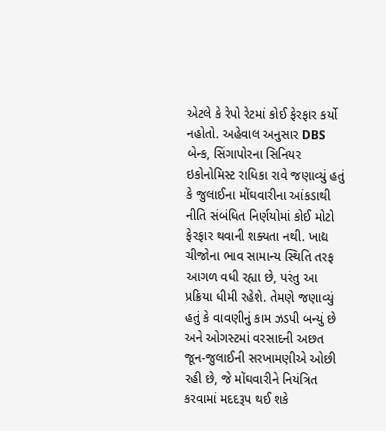એટલે કે રેપો રેટમાં કોઈ ફેરફાર કર્યો નહોતો. અહેવાલ અનુસાર DBS બેન્ક, સિંગાપોરના સિનિયર ઇકોનોમિસ્ટ રાધિકા રાવે જણાવ્યું હતું કે જુલાઈના મોંઘવારીના આંકડાથી નીતિ સંબંધિત નિર્ણયોમાં કોઈ મોટો ફેરફાર થવાની શક્યતા નથી. ખાદ્ય ચીજોના ભાવ સામાન્ય સ્થિતિ તરફ આગળ વધી રહ્યા છે, પરંતુ આ પ્રક્રિયા ધીમી રહેશે. તેમણે જણાવ્યું હતું કે વાવણીનું કામ ઝડપી બન્યું છે અને ઓગસ્ટમાં વરસાદની અછત જૂન-જુલાઈની સરખામણીએ ઓછી રહી છે, જે મોંઘવારીને નિયંત્રિત કરવામાં મદદરૂપ થઈ શકે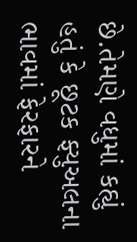છે.તેમણે વધુમાં કહ્યું હતું કે છૂટક ફ્યુઅલના ભાવમાં ફેરફારને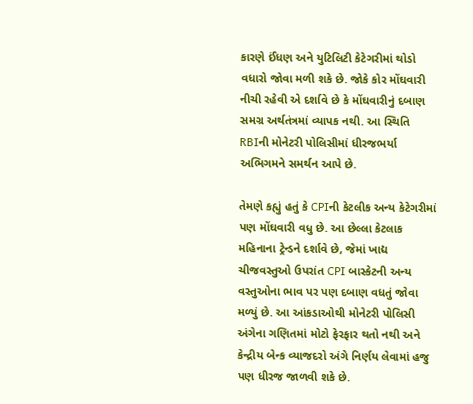કારણે ઈંધણ અને યુટિલિટી કેટેગરીમાં થોડો વધારો જોવા મળી શકે છે. જોકે કોર મોંઘવારી નીચી રહેવી એ દર્શાવે છે કે મોંઘવારીનું દબાણ સમગ્ર અર્થતંત્રમાં વ્યાપક નથી. આ સ્થિતિ RBIની મોનેટરી પોલિસીમાં ધીરજભર્યા અભિગમને સમર્થન આપે છે.

તેમણે કહ્યું હતું કે CPIની કેટલીક અન્ય કેટેગરીમાં પણ મોંઘવારી વધુ છે. આ છેલ્લા કેટલાક મહિનાના ટ્રેન્ડને દર્શાવે છે, જેમાં ખાદ્ય ચીજવસ્તુઓ ઉપરાંત CPI બાસ્કેટની અન્ય વસ્તુઓના ભાવ પર પણ દબાણ વધતું જોવા મળ્યું છે. આ આંકડાઓથી મોનેટરી પોલિસી અંગેના ગણિતમાં મોટો ફેરફાર થતો નથી અને કેન્દ્રીય બેન્ક વ્યાજદરો અંગે નિર્ણય લેવામાં હજુ પણ ધીરજ જાળવી શકે છે.